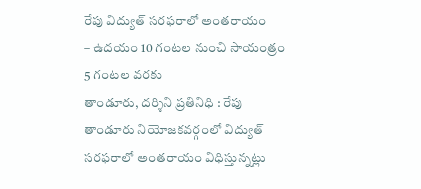రేపు విద్యుత్ సరఫరాలో అంతరాయం
– ఉదయం 10 గంటల నుంచి సాయంత్రం 5 గంటల వరకు
తాండూరు, దర్శిని ప్రతినిధి : రేపు తాండూరు నియోజకవర్గంలో విద్యుత్ సరఫరాలో అంతరాయం విధిస్తున్నట్లు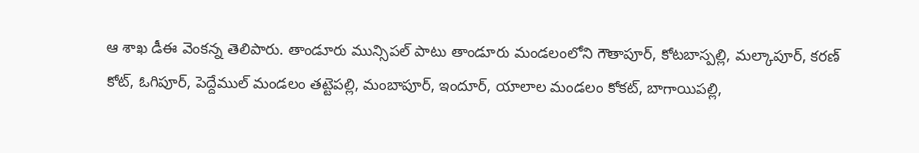ఆ శాఖ డీఈ వెంకన్న తెలిపారు. తాండూరు మున్సిపల్ పాటు తాండూరు మండలంలోని గౌతాపూర్, కోటబాస్పల్లి, మల్కాపూర్, కరణ్ కోట్, ఓగిపూర్, పెద్దేముల్ మండలం తట్టెపల్లి, మంబాపూర్, ఇందూర్, యాలాల మండలం కోకట్, బాగాయిపల్లి,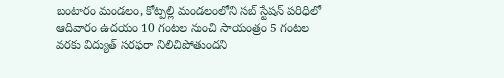బంటారం మండలం, కోట్పల్లి మండలంలోని సబ్ స్టేషన్ పరిధిలో ఆదివారం ఉదయం 10 గంటల నుంచి సాయంత్రం 5 గంటల వరకు విద్యుత్ సరఫరా నిలిచిపోతుందని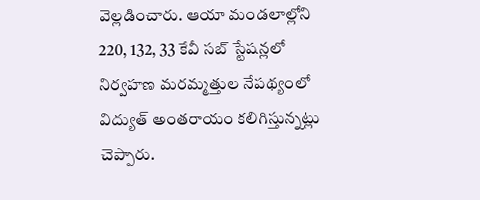వెల్లడించారు. ఆయా మండలాల్లోని 220, 132, 33 కేవీ సబ్ స్టేషన్లలో నిర్వహణ మరమ్మత్తుల నేపథ్యంలో విద్యుత్ అంతరాయం కలిగిస్తున్నట్లు చెప్పారు.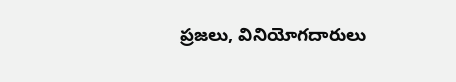ప్రజలు, వినియోగదారులు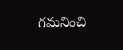గమనించి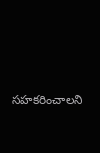సహకరించాలని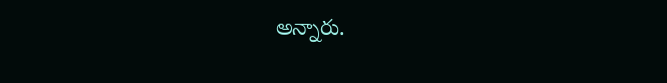అన్నారు.